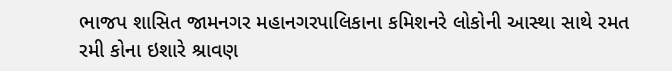ભાજપ શાસિત જામનગર મહાનગરપાલિકાના કમિશનરે લોકોની આસ્થા સાથે રમત રમી કોના ઇશારે શ્રાવણ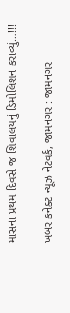માસના પ્રથમ દિવસે જ શિવાલયનું ડિમોલિશન કરાવ્યું…!!!

ખબર કનેક્ટ ન્યૂઝ નેટવર્ક, જામનગર : જામનગર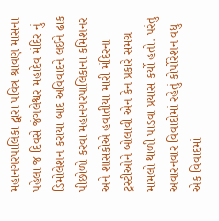મહાનગરપાલિકા દ્વારા પવિત્ર શ્રાવણ માસના પહેલા જ દિવસે જંગલેશ્વર મહાદેવ મંદિર નું ડિમોલેશન કરાયા બાદ અવિવાદને લઈને ઢાક પીછોળો કરવા મહાનગરપાલિકાના કમિશનર અને શાસકોએ હવાતીયા મારી મંદિરના ટ્રસ્ટીઓને બોલાવી એન કેન પ્રકારે સમગ્ર મામલો થાળી પાડવા પ્રયાસ કર્યો હતો. પરંતુ અવારનવાર વિવાદોમાં રહેતું કોર્પોરેશન વધુ એક વિવાદમાં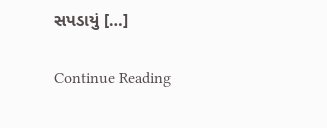સપડાયું […]

Continue Reading